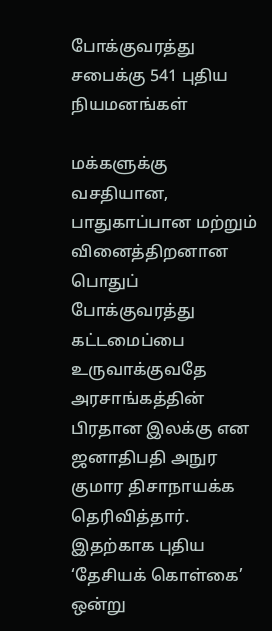போக்குவரத்து சபைக்கு 541 புதிய நியமனங்கள்

மக்களுக்கு வசதியான, பாதுகாப்பான மற்றும் வினைத்திறனான பொதுப் போக்குவரத்து கட்டமைப்பை உருவாக்குவதே அரசாங்கத்தின் பிரதான இலக்கு என ஜனாதிபதி அநுர குமார திசாநாயக்க தெரிவித்தார். இதற்காக புதிய ‘தேசியக் கொள்கை’ ஒன்று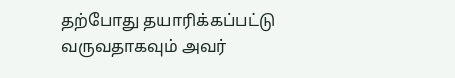தற்போது தயாரிக்கப்பட்டு வருவதாகவும் அவர்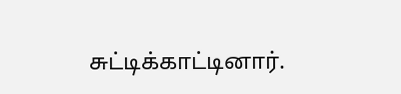சுட்டிக்காட்டினார்.